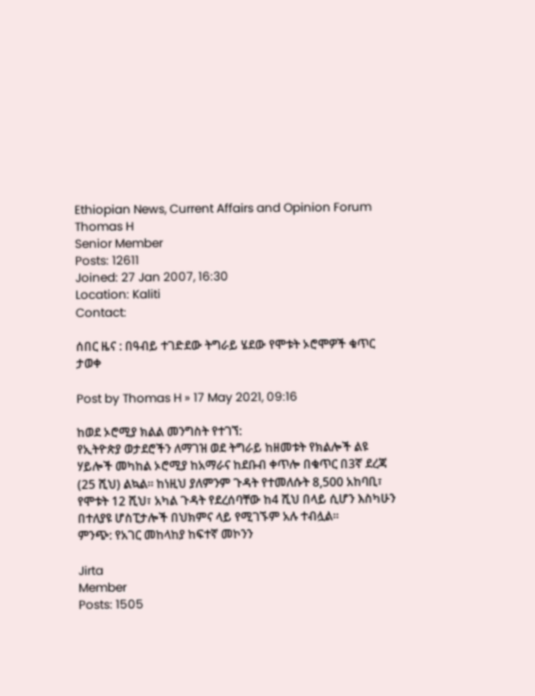Ethiopian News, Current Affairs and Opinion Forum
Thomas H
Senior Member
Posts: 12611
Joined: 27 Jan 2007, 16:30
Location: Kaliti
Contact:

ሰበር ዜና : በዓብይ ተገድደው ትግራይ ሄደው የሞቱት ኦሮሞዎች ቁጥር ታወቀ

Post by Thomas H » 17 May 2021, 09:16

ከወደ ኦሮሚያ ክልል መንግስት የተገኘ:
የኢትዮጵያ ወታደሮችን ለማገዝ ወደ ትግራይ ከዘመቱት የክልሎች ልዩ ሃይሎች መካከል ኦሮሚያ ከአማራና ከደቡብ ቀጥሎ በቁጥር በ3ኛ ደረጃ (25 ሺህ) ልኳል። ከነዚህ ያለምንም ጉዳት የተመለሱት 8,500 አከባቢ፣ የሞቱት 12 ሺህ፣ አካል ጉዳት የደረሰባቸው ከ4 ሺህ በላይ ሲሆን እስካሁን በተለያዩ ሆስፒታሎች በህክምና ላይ የሚገኙም አሉ ተብሏል።
ምንጭ: የአገር መከላከያ ከፍተኛ መኮንን

Jirta
Member
Posts: 1505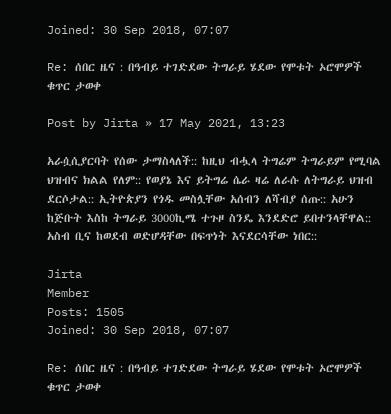Joined: 30 Sep 2018, 07:07

Re: ሰበር ዜና : በዓብይ ተገድደው ትግራይ ሄደው የሞቱት ኦሮሞዎች ቁጥር ታወቀ

Post by Jirta » 17 May 2021, 13:23

አራሷሲያርባት የሰው ታማስላለች:: ከዚህ ብሗላ ትግሬም ትግራይም የሚባል ህዝብና ክልል የለም:: የወያኔ እና ይትግሬ ሴራ ዛሬ ለራሱ ለትግራይ ህዝብ ደርሶታል:: ኢትዮጵያን የጎዱ መስሏቸው አሰብን ለሻብያ ሰጡ:: አሁን ከጅቡት እስከ ትግራይ 3000ኪሜ ተጉዞ ስንዴ እንደድሮ ይበተንላቸዋል:: አስብ ቢና ከወደብ ወድሆዳቸው በፍጥነት እናደርሳቸው ነበር::

Jirta
Member
Posts: 1505
Joined: 30 Sep 2018, 07:07

Re: ሰበር ዜና : በዓብይ ተገድደው ትግራይ ሄደው የሞቱት ኦሮሞዎች ቁጥር ታወቀ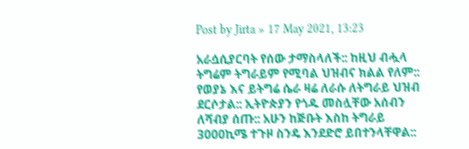Post by Jirta » 17 May 2021, 13:23

አራሷሲያርባት የሰው ታማስላለች:: ከዚህ ብሗላ ትግሬም ትግራይም የሚባል ህዝብና ክልል የለም:: የወያኔ እና ይትግሬ ሴራ ዛሬ ለራሱ ለትግራይ ህዝብ ደርሶታል:: ኢትዮጵያን የጎዱ መስሏቸው አሰብን ለሻብያ ሰጡ:: አሁን ከጅቡት እስከ ትግራይ 3000ኪሜ ተጉዞ ስንዴ እንደድሮ ይበተንላቸዋል::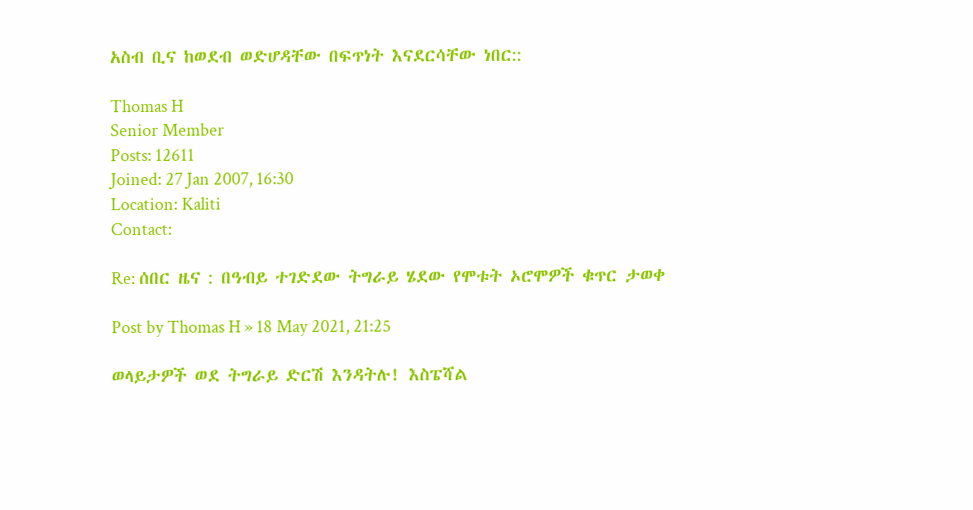አስብ ቢና ከወደብ ወድሆዳቸው በፍጥነት እናደርሳቸው ነበር::

Thomas H
Senior Member
Posts: 12611
Joined: 27 Jan 2007, 16:30
Location: Kaliti
Contact:

Re: ሰበር ዜና : በዓብይ ተገድደው ትግራይ ሄደው የሞቱት ኦሮሞዎች ቁጥር ታወቀ

Post by Thomas H » 18 May 2021, 21:25

ወላይታዎች ወደ ትግራይ ድርሽ እንዳትሉ! እስፔሻል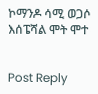ኮማንዶ ሳሚ ወጋሶ እሰፔሻል ሞት ሞተ


Post Reply